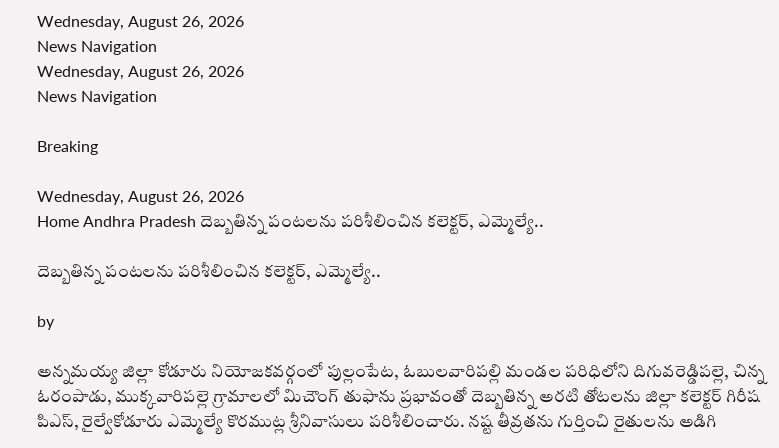Wednesday, August 26, 2026
News Navigation
Wednesday, August 26, 2026
News Navigation

Breaking

Wednesday, August 26, 2026
Home Andhra Pradesh దెబ్బతిన్న పంటలను పరిశీలించిన కలెక్టర్, ఎమ్మెల్యే..

దెబ్బతిన్న పంటలను పరిశీలించిన కలెక్టర్, ఎమ్మెల్యే..

by

అన్నమయ్య జిల్లా కోడూరు నియోజకవర్గంలో పుల్లంపేట, ఓబులవారిపల్లి మండల పరిధిలోని దిగువరెడ్డిపల్లె, చిన్న ఓరంపాడు, ముక్కవారిపల్లె గ్రామాలలో మిచౌంగ్ తుఫాను ప్రభావంతో దెబ్బతిన్న అరటి తోటలను జిల్లా కలెక్టర్ గిరీష పిఎస్, రైల్వేకోడూరు ఎమ్మెల్యే కొరముట్ల శ్రీనివాసులు పరిశీలించారు. నష్ట తీవ్రతను గుర్తించి రైతులను అడిగి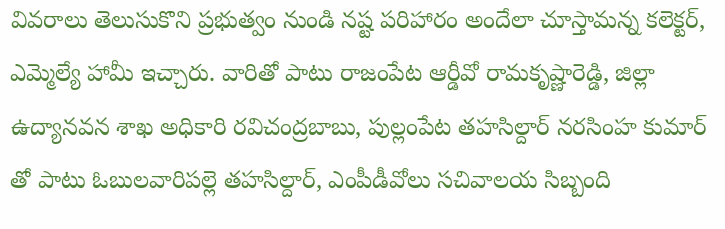వివరాలు తెలుసుకొని ప్రభుత్వం నుండి నష్ట పరిహారం అందేలా చూస్తామన్న కలెక్టర్, ఎమ్మెల్యే హామీ ఇచ్చారు. వారితో పాటు రాజంపేట ఆర్డీవో రామకృష్ణారెడ్డి, జిల్లా ఉద్యానవన శాఖ అధికారి రవిచంద్రబాబు, పుల్లంపేట తహసిల్దార్ నరసింహ కుమార్ తో పాటు ఓబులవారిపల్లె తహసిల్దార్, ఎంపీడీవోలు సచివాలయ సిబ్బంది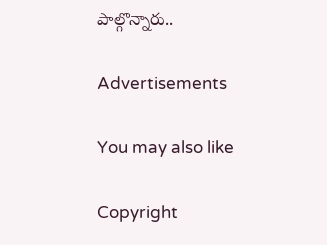పాల్గొన్నారు..

Advertisements

You may also like

Copyright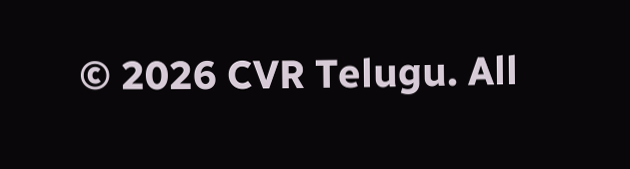© 2026 CVR Telugu. All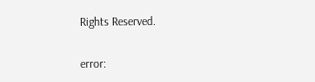Rights Reserved.

error: